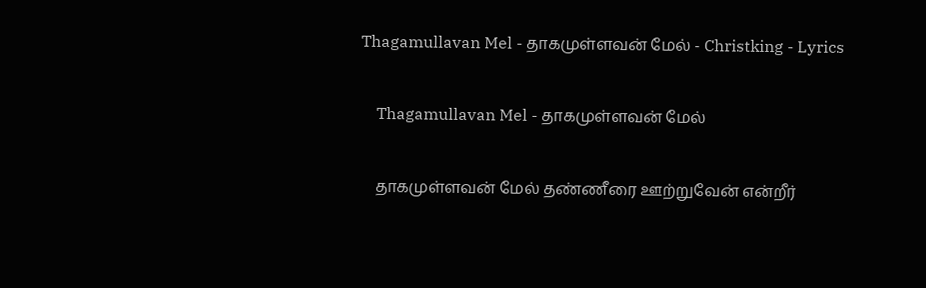Thagamullavan Mel - தாகமுள்ளவன் மேல் - Christking - Lyrics

    Thagamullavan Mel - தாகமுள்ளவன் மேல்

    தாகமுள்ளவன் மேல் தண்ணீரை ஊற்றுவேன் என்றீர்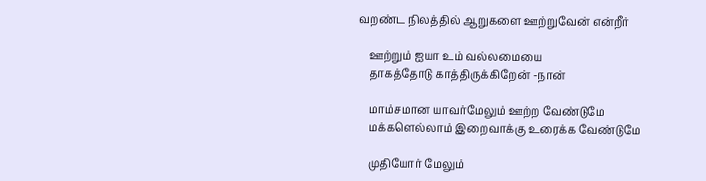வறண்ட நிலத்தில் ஆறுகளை ஊற்றுவேன் என்றீர்

    ஊற்றும் ஐயா உம் வல்லமையை
    தாகத்தோடு காத்திருக்கிறேன் -நான்

    மாம்சமான யாவர்மேலும் ஊற்ற வேண்டுமே
    மக்களெல்லாம் இறைவாக்கு உரைக்க வேண்டுமே

    முதியோர் மேலும்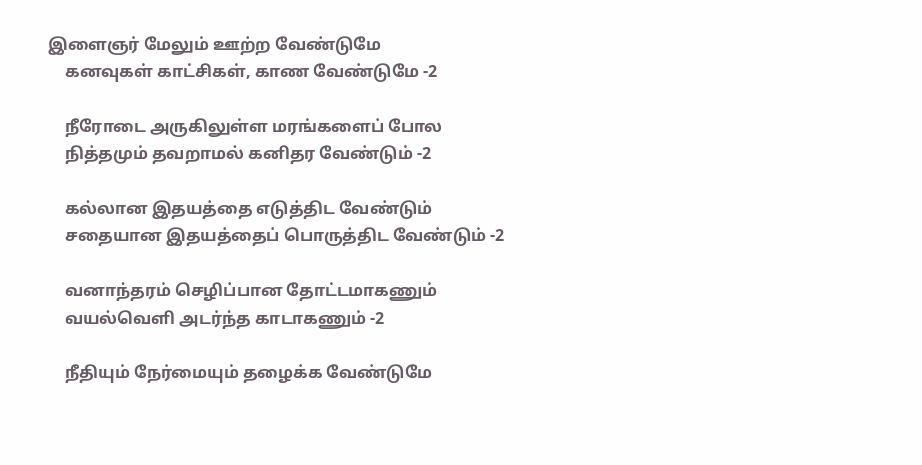இளைஞர் மேலும் ஊற்ற வேண்டுமே
    கனவுகள் காட்சிகள், காண வேண்டுமே -2

    நீரோடை அருகிலுள்ள மரங்களைப் போல
    நித்தமும் தவறாமல் கனிதர வேண்டும் -2

    கல்லான இதயத்தை எடுத்திட வேண்டும்
    சதையான இதயத்தைப் பொருத்திட வேண்டும் -2

    வனாந்தரம் செழிப்பான தோட்டமாகணும்
    வயல்வெளி அடர்ந்த காடாகணும் -2

    நீதியும் நேர்மையும் தழைக்க வேண்டுமே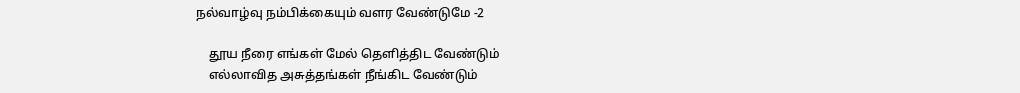நல்வாழ்வு நம்பிக்கையும் வளர வேண்டுமே -2

    தூய நீரை எங்கள் மேல் தெளித்திட வேண்டும்
    எல்லாவித அசுத்தங்கள் நீங்கிட வேண்டும்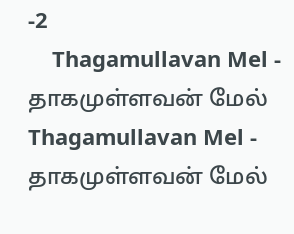-2
    Thagamullavan Mel - தாகமுள்ளவன் மேல் Thagamullavan Mel - தாகமுள்ளவன் மேல்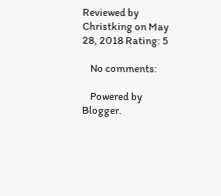Reviewed by Christking on May 28, 2018 Rating: 5

    No comments:

    Powered by Blogger.